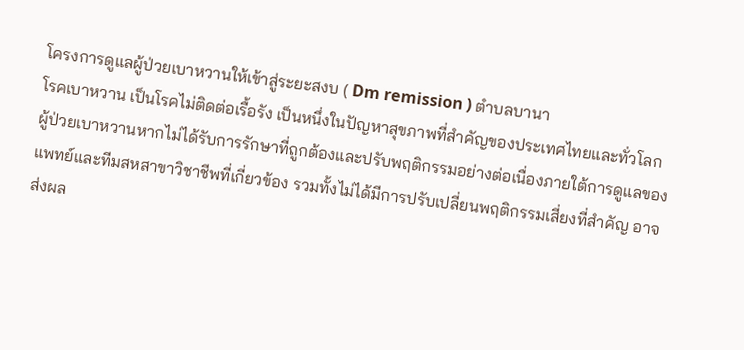โครงการดูแลผู้ป่วยเบาหวานให้เข้าสู่ระยะสงบ ( Dm remission ) ตำบลบานา
โรคเบาหวาน เป็นโรคไม่ติดต่อเรื้อรัง เป็นหนึ่งในปัญหาสุขภาพที่สำคัญของประเทศไทยและทั่วโลก ผู้ป่วยเบาหวานหากไม่ได้รับการรักษาที่ถูกต้องและปรับพฤติกรรมอย่างต่อเนื่องภายใต้การดูแลของแพทย์และทีมสหสาขาวิชาชีพที่เกี่ยวข้อง รวมทั้งไม่ได้มีการปรับเปลี่ยนพฤติกรรมเสี่ยงที่สำคัญ อาจส่งผล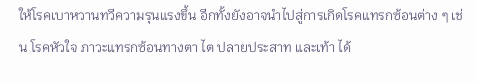ให้โรคเบาหวานทวีความรุนแรงขึ้น อีกทั้งยังอาจนำไปสู่การเกิดโรคแทรกซ้อนต่าง ๆ เช่น โรคหัวใจ ภาวะแทรกซ้อนทางตา ไต ปลายประสาท และเท้า ได้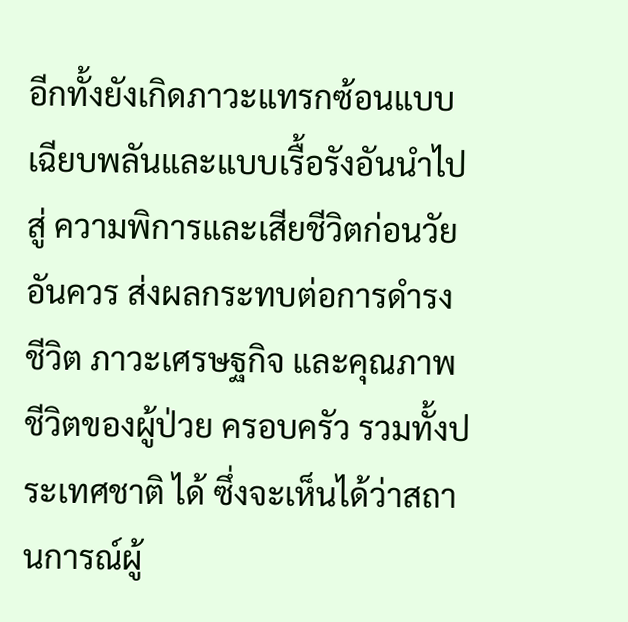อีกทั้งยังเกิดภาวะแทรกซ้อนแบบเฉียบพลันและแบบเรื้อรังอันนำไปสู่ ความพิการและเสียชีวิตก่อนวัยอันควร ส่งผลกระทบต่อการดำรงชีวิต ภาวะเศรษฐกิจ และคุณภาพชีวิตของผู้ป่วย ครอบครัว รวมทั้งประเทศชาติ ได้ ซึ่งจะเห็นได้ว่าสถานการณ์ผู้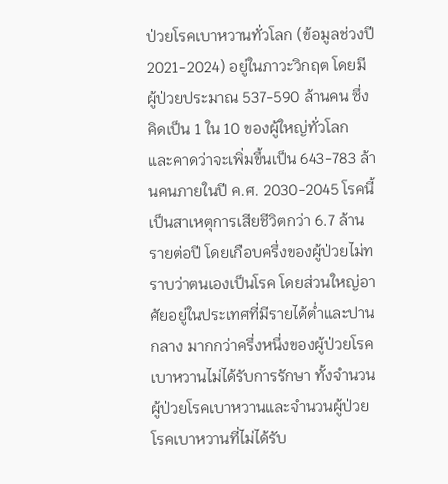ป่วยโรคเบาหวานทั่วโลก (ข้อมูลช่วงปี 2021-2024) อยู่ในภาวะวิกฤต โดยมีผู้ป่วยประมาณ 537-590 ล้านคน ซึ่งคิดเป็น 1 ใน 10 ของผู้ใหญ่ทั่วโลก และคาดว่าจะเพิ่มขึ้นเป็น 643-783 ล้านคนภายในปี ค.ศ. 2030-2045 โรคนี้เป็นสาเหตุการเสียชีวิตกว่า 6.7 ล้านรายต่อปี โดยเกือบครึ่งของผู้ป่วยไม่ทราบว่าตนเองเป็นโรค โดยส่วนใหญ่อาศัยอยู่ในประเทศที่มีรายได้ต่ำและปานกลาง มากกว่าครึ่งหนึ่งของผู้ป่วยโรคเบาหวานไม่ได้รับการรักษา ทั้งจำนวนผู้ป่วยโรคเบาหวานและจำนวนผู้ป่วยโรคเบาหวานที่ไม่ได้รับ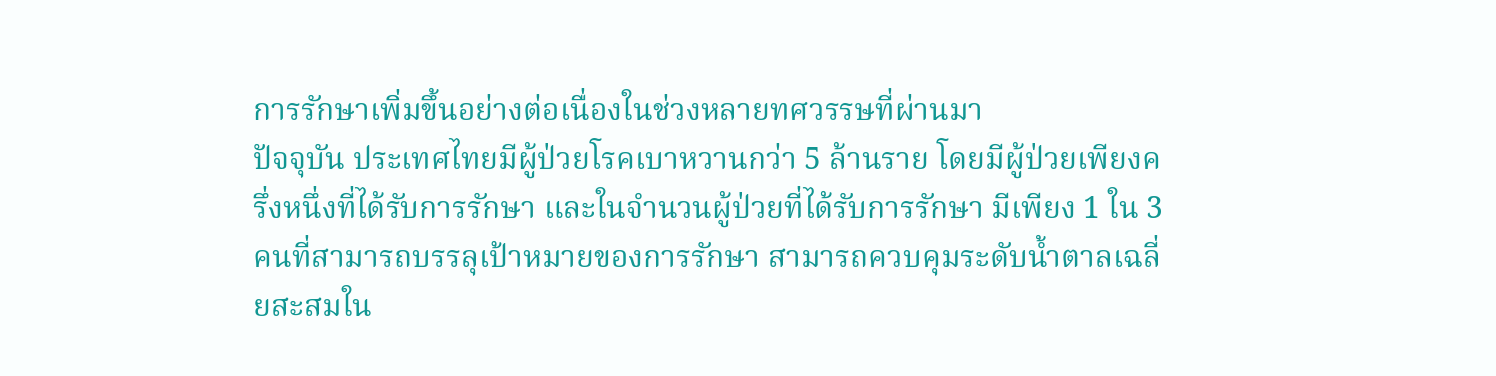การรักษาเพิ่มขึ้นอย่างต่อเนื่องในช่วงหลายทศวรรษที่ผ่านมา
ปัจจุบัน ประเทศไทยมีผู้ป่วยโรคเบาหวานกว่า 5 ล้านราย โดยมีผู้ป่วยเพียงครึ่งหนึ่งที่ได้รับการรักษา และในจำนวนผู้ป่วยที่ได้รับการรักษา มีเพียง 1 ใน 3 คนที่สามารถบรรลุเป้าหมายของการรักษา สามารถควบคุมระดับน้ำตาลเฉลี่ยสะสมใน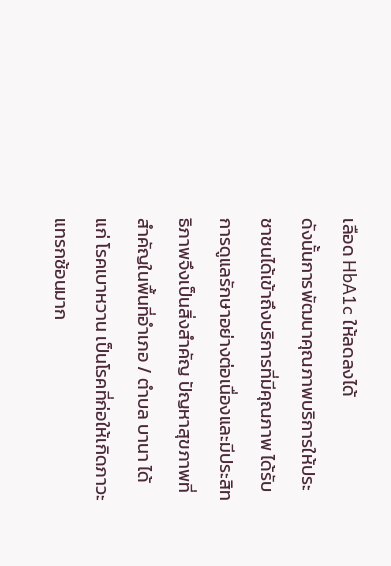เลือด HbA1c ให้ลดลงได้
ดังนั้นการพัฒนาคุณภาพบริการให้ประชาชนได้เข้าถึงบริการที่มีคุณภาพ ได้รับการดูแลรักษาอย่างต่อเนื่องและมีประสิทธิภาพจึงเป็นสิ่งสำคัญ ปัญหาสุขภาพที่สำคัญในพื้นที่อำเภอ / ตำบล บานา ได้แก่ โรคเบาหวาน เป็นโรคที่ก่อให้เกิดภาวะแทรกซ้อนมาก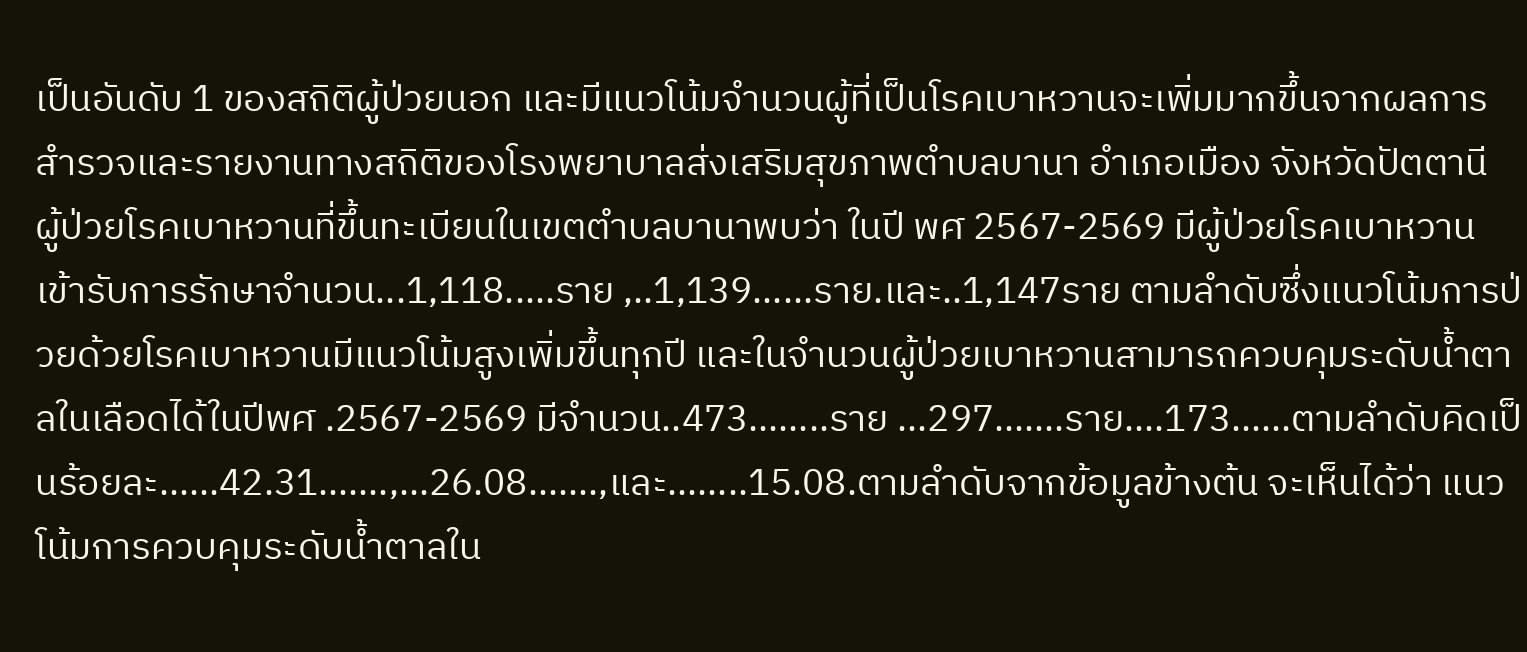เป็นอันดับ 1 ของสถิติผู้ป่วยนอก และมีแนวโน้มจำนวนผู้ที่เป็นโรคเบาหวานจะเพิ่มมากขึ้นจากผลการสำรวจและรายงานทางสถิติของโรงพยาบาลส่งเสริมสุขภาพตำบลบานา อำเภอเมือง จังหวัดปัตตานี ผู้ป่วยโรคเบาหวานที่ขึ้นทะเบียนในเขตตำบลบานาพบว่า ในปี พศ 2567-2569 มีผู้ป่วยโรคเบาหวานเข้ารับการรักษาจำนวน...1,118.....ราย ,..1,139......ราย.และ..1,147ราย ตามลำดับซึ่งแนวโน้มการป่วยด้วยโรคเบาหวานมีแนวโน้มสูงเพิ่มขึ้นทุกปี และในจำนวนผู้ป่วยเบาหวานสามารถควบคุมระดับน้ำตาลในเลือดได้ในปีพศ .2567-2569 มีจำนวน..473........ราย ...297.......ราย....173......ตามลำดับคิดเป็นร้อยละ......42.31.......,...26.08.......,และ........15.08.ตามลำดับจากข้อมูลข้างต้น จะเห็นได้ว่า แนวโน้มการควบคุมระดับน้ำตาลใน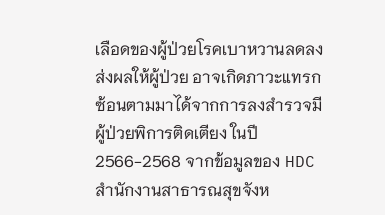เลือดของผู้ป่วยโรคเบาหวานลดลง ส่งผลให้ผู้ป่วย อาจเกิดภาวะแทรกซ้อนตามมาได้จากการลงสำรวจมี ผู้ป่วยพิการติดเตียง ในปี 2566-2568 จากข้อมูลของ HDC สำนักงานสาธารณสุขจังห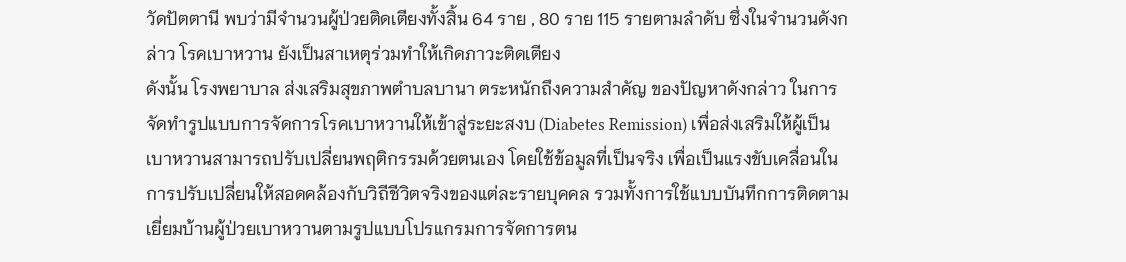วัดปัตตานี พบว่ามีจำนวนผู้ป่วยติดเตียงทั้งสิ้น 64 ราย , 80 ราย 115 รายตามลำดับ ซึ่งในจำนวนดังกล่าว โรคเบาหวาน ยังเป็นสาเหตุร่วมทำให้เกิดภาวะติดเตียง
ดังนั้น โรงพยาบาล ส่งเสริมสุขภาพตำบลบานา ตระหนักถึงความสำคัญ ของปัญหาดังกล่าว ในการจัดทำรูปแบบการจัดการโรคเบาหวานให้เข้าสู่ระยะสงบ (Diabetes Remission) เพื่อส่งเสริมให้ผู้เป็นเบาหวานสามารถปรับเปลี่ยนพฤติกรรมด้วยตนเอง โดยใช้ข้อมูลที่เป็นจริง เพื่อเป็นแรงขับเคลื่อนในการปรับเปลี่ยนให้สอดคล้องกับวิถีชีวิตจริงของแต่ละรายบุคคล รวมทั้งการใช้แบบบันทึกการติดตามเยี่ยมบ้านผู้ป่วยเบาหวานตามรูปแบบโปรแกรมการจัดการตน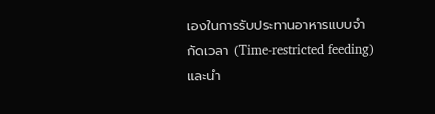เองในการรับประทานอาหารแบบจำกัดเวลา (Time-restricted feeding) และนำ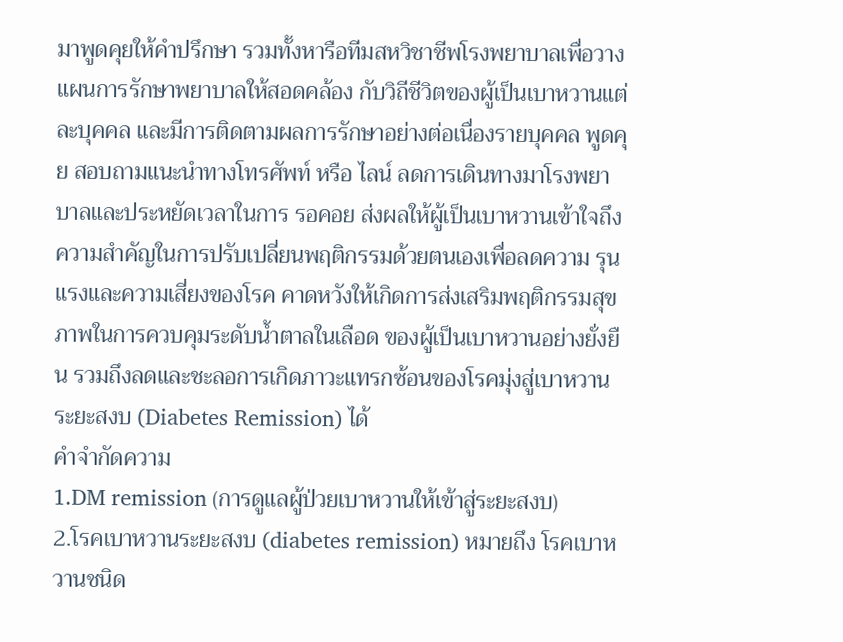มาพูดคุยให้คำปรึกษา รวมทั้งหารือทีมสหวิชาชีพโรงพยาบาลเพื่อวางแผนการรักษาพยาบาลให้สอดคล้อง กับวิถีชีวิตของผู้เป็นเบาหวานแต่ละบุคคล และมีการติดตามผลการรักษาอย่างต่อเนื่องรายบุคคล พูดคุย สอบถามแนะนำทางโทรศัพท์ หรือ ไลน์ ลดการเดินทางมาโรงพยาบาลและประหยัดเวลาในการ รอคอย ส่งผลให้ผู้เป็นเบาหวานเข้าใจถึงความสำคัญในการปรับเปลี่ยนพฤติกรรมด้วยตนเองเพื่อลดความ รุนแรงและความเสี่ยงของโรค คาดหวังให้เกิดการส่งเสริมพฤติกรรมสุขภาพในการควบคุมระดับน้ำตาลในเลือด ของผู้เป็นเบาหวานอย่างยั่งยืน รวมถึงลดและชะลอการเกิดภาวะแทรกซ้อนของโรคมุ่งสู่เบาหวานระยะสงบ (Diabetes Remission) ได้
คำจำกัดความ
1.DM remission (การดูแลผู้ป่วยเบาหวานให้เข้าสู่ระยะสงบ)
2.โรคเบาหวานระยะสงบ (diabetes remission) หมายถึง โรคเบาหวานชนิด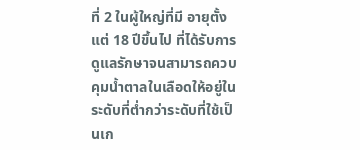ที่ 2 ในผู้ใหญ่ที่มี อายุตั้งแต่ 18 ปีขึ้นไป ที่ได้รับการดูแลรักษาจนสามารถควบคุมน้ำตาลในเลือดให้อยู่ในระดับที่ต่ำกว่าระดับที่ใช้เป็นเก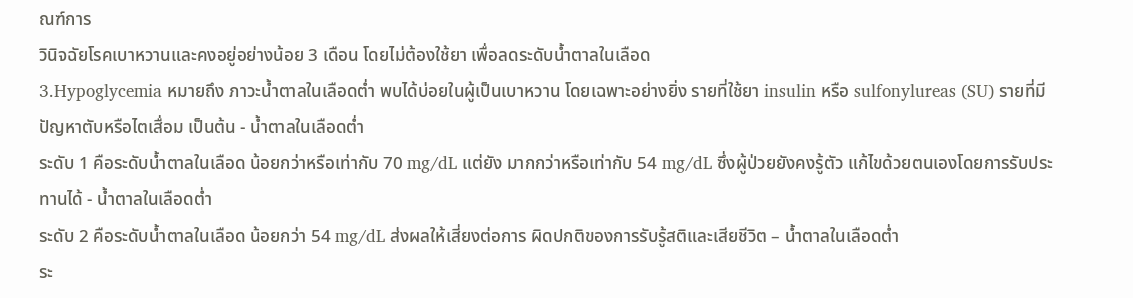ณฑ์การ
วินิจฉัยโรคเบาหวานและคงอยู่อย่างน้อย 3 เดือน โดยไม่ต้องใช้ยา เพื่อลดระดับน้ำตาลในเลือด
3.Hypoglycemia หมายถึง ภาวะน้ำตาลในเลือดต่ำ พบได้บ่อยในผู้เป็นเบาหวาน โดยเฉพาะอย่างยิ่ง รายที่ใช้ยา insulin หรือ sulfonylureas (SU) รายที่มีปัญหาตับหรือไตเสื่อม เป็นต้น - น้ำตาลในเลือดต่ำ
ระดับ 1 คือระดับน้ำตาลในเลือด น้อยกว่าหรือเท่ากับ 70 mg/dL แต่ยัง มากกว่าหรือเท่ากับ 54 mg/dL ซึ่งผู้ป่วยยังคงรู้ตัว แก้ไขด้วยตนเองโดยการรับประทานได้ - น้ำตาลในเลือดต่ำ
ระดับ 2 คือระดับน้ำตาลในเลือด น้อยกว่า 54 mg/dL ส่งผลให้เสี่ยงต่อการ ผิดปกติของการรับรู้สติและเสียชีวิต – น้ำตาลในเลือดต่ำ
ระ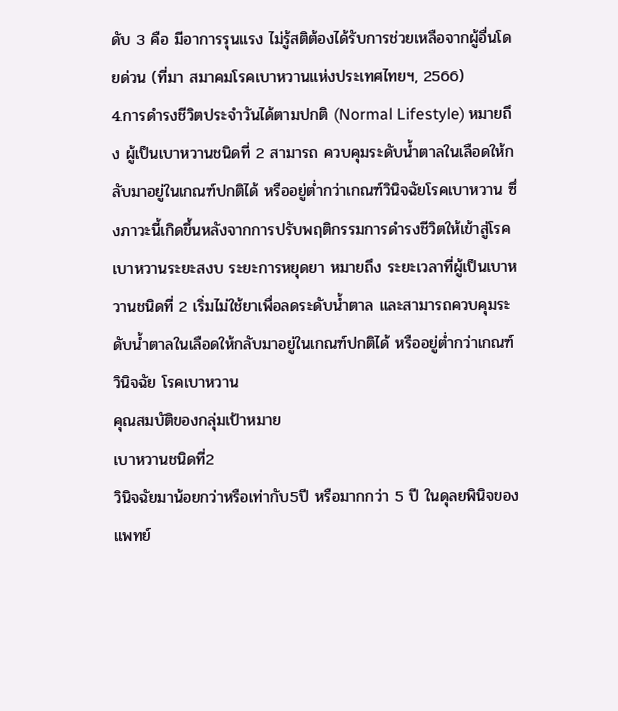ดับ 3 คือ มีอาการรุนแรง ไม่รู้สติต้องได้รับการช่วยเหลือจากผู้อื่นโดยด่วน (ที่มา สมาคมโรคเบาหวานแห่งประเทศไทยฯ, 2566)
4.การดำรงชีวิตประจำวันได้ตามปกติ (Normal Lifestyle) หมายถึง ผู้เป็นเบาหวานชนิดที่ 2 สามารถ ควบคุมระดับน้ำตาลในเลือดให้กลับมาอยู่ในเกณฑ์ปกติได้ หรืออยู่ต่ำกว่าเกณฑ์วินิจฉัยโรคเบาหวาน ซึ่งภาวะนี้เกิดขึ้นหลังจากการปรับพฤติกรรมการดำรงชีวิตให้เข้าสู่โรคเบาหวานระยะสงบ ระยะการหยุดยา หมายถึง ระยะเวลาที่ผู้เป็นเบาหวานชนิดที่ 2 เริ่มไม่ใช้ยาเพื่อลดระดับน้ำตาล และสามารถควบคุมระดับน้ำตาลในเลือดให้กลับมาอยู่ในเกณฑ์ปกติได้ หรืออยู่ต่ำกว่าเกณฑ์วินิจฉัย โรคเบาหวาน
คุณสมบัติของกลุ่มเป้าหมาย
เบาหวานชนิดที่2
วินิจฉัยมาน้อยกว่าหรือเท่ากับ5ปี หรือมากกว่า 5 ปี ในดุลยพินิจของแพทย์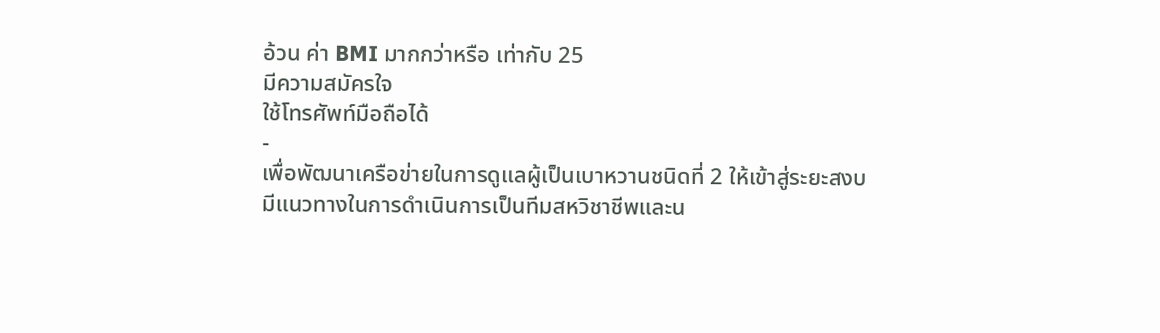อ้วน ค่า BMI มากกว่าหรือ เท่ากับ 25
มีความสมัครใจ
ใช้โทรศัพท์มือถือได้
-
เพื่อพัฒนาเครือข่ายในการดูแลผู้เป็นเบาหวานชนิดที่ 2 ให้เข้าสู่ระยะสงบ
มีแนวทางในการดำเนินการเป็นทีมสหวิชาชีพและน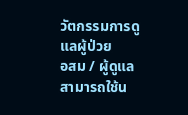วัตกรรมการดูแลผู้ป่วย
อสม / ผู้ดูแล สามารถใช้น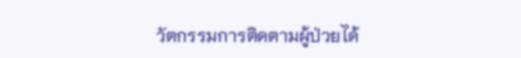วัตกรรมการติดตามผู้ป่วยได้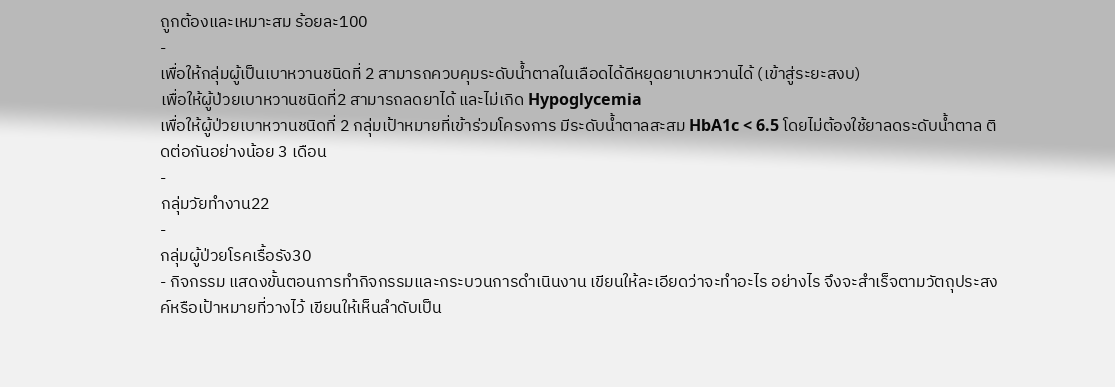ถูกต้องและเหมาะสม ร้อยละ100
-
เพื่อให้กลุ่มผู้เป็นเบาหวานชนิดที่ 2 สามารถควบคุมระดับน้ำตาลในเลือดได้ดีหยุดยาเบาหวานได้ (เข้าสู่ระยะสงบ)
เพื่อให้ผู้ป่วยเบาหวานชนิดที่2 สามารถลดยาได้ และไม่เกิด Hypoglycemia
เพื่อให้ผู้ป่วยเบาหวานชนิดที่ 2 กลุ่มเป้าหมายที่เข้าร่วมโครงการ มีระดับน้ำตาลสะสม HbA1c < 6.5 โดยไม่ต้องใช้ยาลดระดับน้ำตาล ติดต่อกันอย่างน้อย 3 เดือน
-
กลุ่มวัยทำงาน22
-
กลุ่มผู้ป่วยโรคเรื้อรัง30
- กิจกรรม แสดงขั้นตอนการทำกิจกรรมและกระบวนการดำเนินงาน เขียนให้ละเอียดว่าจะทำอะไร อย่างไร จึงจะสำเร็จตามวัตถุประสงค์หรือเป้าหมายที่วางไว้ เขียนให้เห็นลำดับเป็น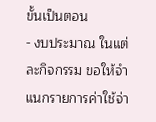ขั้นเป็นตอน
- งบประมาณ ในแต่ละกิจกรรม ขอให้จำแนกรายการค่าใช้จ่า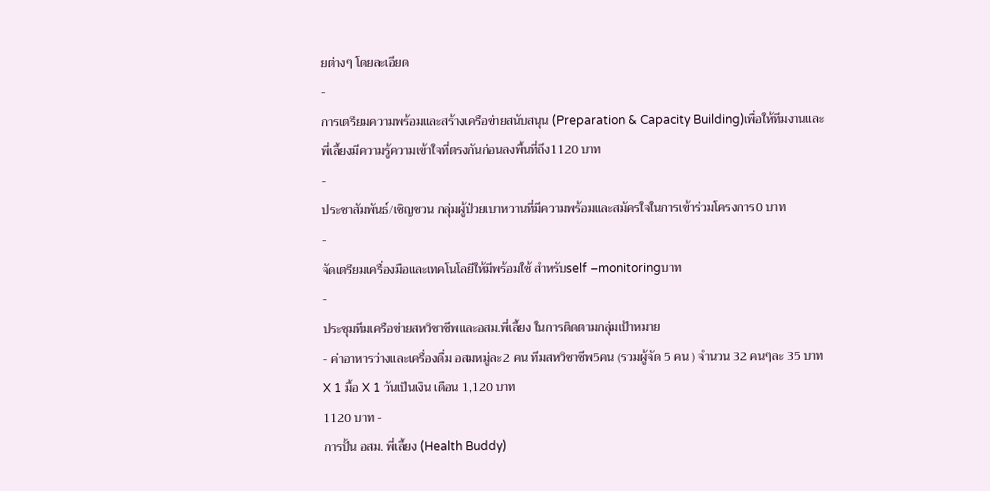ยต่างๆ โดยละเอียด
-
การเตรียมความพร้อมและสร้างเครือข่ายสนับสนุน (Preparation & Capacity Building)เพื่อให้ทีมงานและพี่เลี้ยงมีความรู้ความเข้าใจที่ตรงกันก่อนลงพื้นที่ถึง1120 บาท
-
ประชาสัมพันธ์/เชิญชวน กลุ่มผู้ป่วยเบาหวานที่มีความพร้อมและสมัครใจในการเข้าร่วมโครงการ0 บาท
-
จัดเตรียมเครื่องมือและเทคโนโลยีให้มีพร้อมใช้ สำหรับself –monitoringบาท
-
ประชุมทีมเครือข่ายสหวิชาชีพและอสม.พี่เลี้ยง ในการติดตามกลุ่มเป้าหมาย
- ค่าอาหารว่างและเครื่องดื่ม อสมหมู่ละ2 คน ทีมสหวิชาชีพ5คน (รวมผู้จัด 5 คน ) จำนวน 32 คนๆละ 35 บาทX 1 มื้อ X 1 วันเป็นเงิน เดือน 1,120 บาท
1120 บาท -
การปั้น อสม. พี่เลี้ยง (Health Buddy)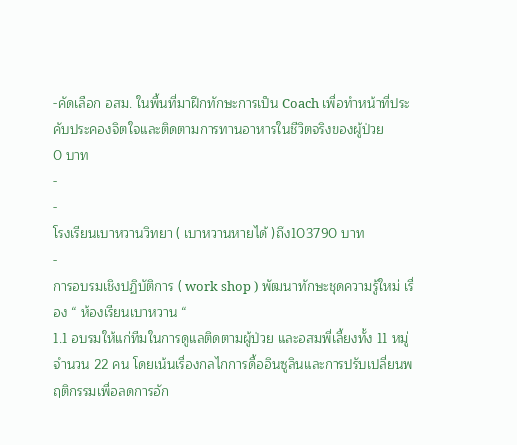-คัดเลือก อสม. ในพื้นที่มาฝึกทักษะการเป็น Coach เพื่อทำหน้าที่ประคับประคองจิตใจและติดตามการทานอาหารในชีวิตจริงของผู้ป่วย
0 บาท
-
-
โรงเรียนเบาหวานวิทยา ( เบาหวานหายได้ )ถึง103790 บาท
-
การอบรมเชิงปฏิบัติการ ( work shop ) พัฒนาทักษะชุดความรู้ใหม่ เรื่อง “ ห้องเรียนเบาหวาน “
1.1 อบรมให้แก่ทีมในการดูแลติดตามผู้ป่วย และอสมพี่เลี้ยงทั้ง 11 หมู่ จำนวน 22 คน โดยเน้นเรื่องกลไกการดื้ออินซูลินและการปรับเปลี่ยนพฤติกรรมเพื่อลดการอัก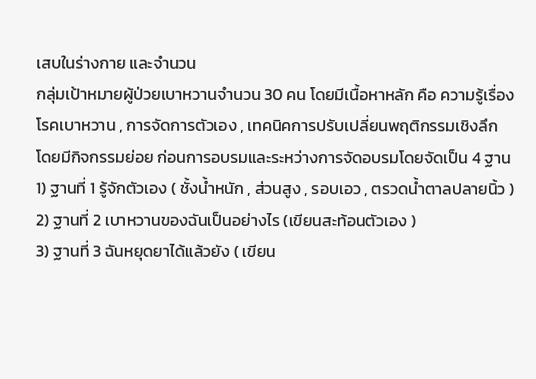เสบในร่างกาย และจำนวน
กลุ่มเป้าหมายผู้ป่วยเบาหวานจำนวน 30 คน โดยมีเนื้อหาหลัก คือ ความรู้เรื่องโรคเบาหวาน , การจัดการตัวเอง , เทคนิคการปรับเปลี่ยนพฤติกรรมเชิงลึก
โดยมีกิจกรรมย่อย ก่อนการอบรมและระหว่างการจัดอบรมโดยจัดเป็น 4 ฐาน
1) ฐานที่ 1 รู้จักตัวเอง ( ชั้งน้ำหนัก , ส่วนสูง , รอบเอว , ตรวดน้ำตาลปลายนิ้ว )
2) ฐานที่ 2 เบาหวานของฉันเป็นอย่างไร (เขียนสะท้อนตัวเอง )
3) ฐานที่ 3 ฉันหยุดยาได้แล้วยัง ( เขียน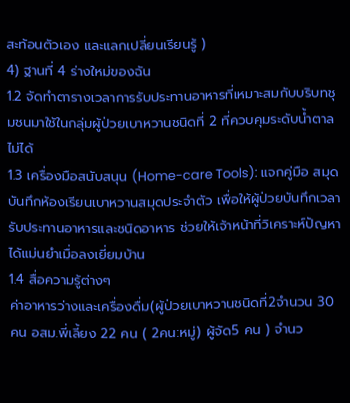สะท้อนตัวเอง และแลกเปลี่ยนเรียนรู้ )
4) ฐานที่ 4 ร่างใหม่ของฉัน
1.2 จัดทำตารางเวลาการรับประทานอาหารที่เหมาะสมกับบริบทชุมชนมาใช้ในกลุ่มผู้ป่วยเบาหวานชนิดที่ 2 ที่ควบคุมระดับน้ำตาลไม่ได้
1.3 เครื่องมือสนับสนุน (Home-care Tools): แจกคู่มือ สมุดบันทึกห้องเรียนเบาหวานสมุดประจำตัว เพื่อให้ผู้ป่วยบันทึกเวลารับประทานอาหารและชนิดอาหาร ช่วยให้เจ้าหน้าที่วิเคราะห์ปัญหา
ได้แม่นยำเมื่อลงเยี่ยมบ้าน
1.4 สื่อความรู้ต่างๆ
ค่าอาหารว่างและเครื่องดื่ม(ผู้ป่วยเบาหวานชนิดที่2จำนวน 30 คน อสม.พี่เลี้ยง 22 คน ( 2คน:หมู่) ผู้จัด5 คน ) จำนว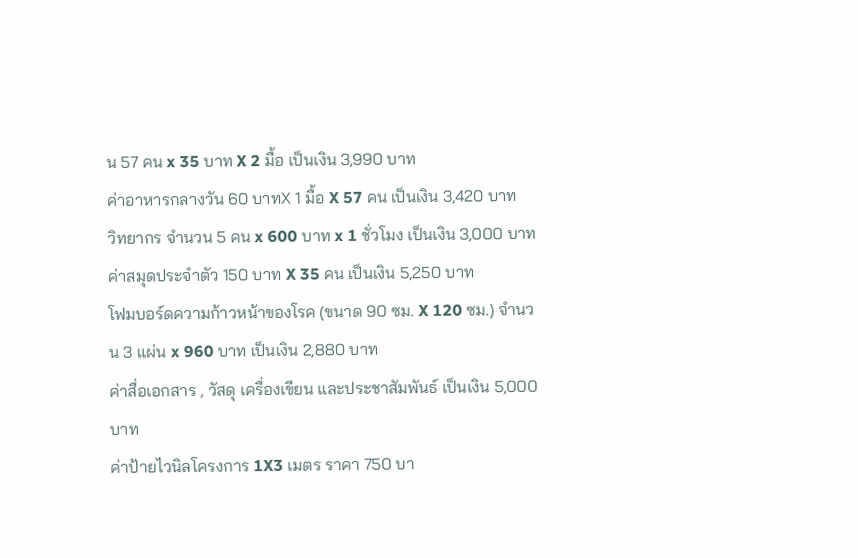น 57 คน x 35 บาท X 2 มื้อ เป็นเงิน 3,990 บาท
ค่าอาหารกลางวัน 60 บาทX 1 มื้อ X 57 คน เป็นเงิน 3,420 บาท
วิทยากร จำนวน 5 คน x 600 บาท x 1 ชั่วโมง เป็นเงิน 3,000 บาท
ค่าสมุดประจำตัว 150 บาท X 35 คน เป็นเงิน 5,250 บาท
โฟมบอร์ดความก้าวหน้าของโรค (ขนาด 90 ซม. X 120 ซม.) จำนวน 3 แผ่น x 960 บาท เป็นเงิน 2,880 บาท
ค่าสื่อเอกสาร , วัสดุ เครื่องเขียน และประชาสัมพันธ์ เป็นเงิน 5,000 บาท
ค่าป้ายไวนิลโครงการ 1X3 เมตร ราคา 750 บา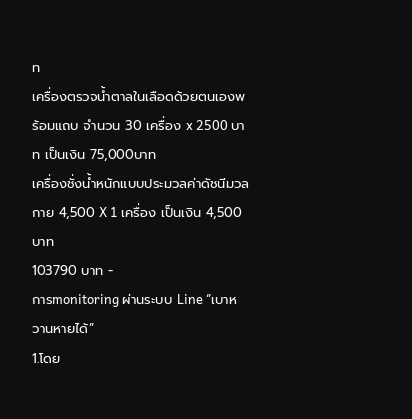ท
เครื่องตรวจน้ำตาลในเลือดด้วยตนเองพร้อมแถบ จำนวน 30 เครื่อง x 2500 บาท เป็นเงิน 75,000บาท
เครื่องชั่งน้ำหนักแบบประมวลค่าดัชนีมวลกาย 4,500 X 1 เครื่อง เป็นเงิน 4,500 บาท
103790 บาท -
การmonitoring ผ่านระบบ Line “เบาหวานหายได้”
1.โดย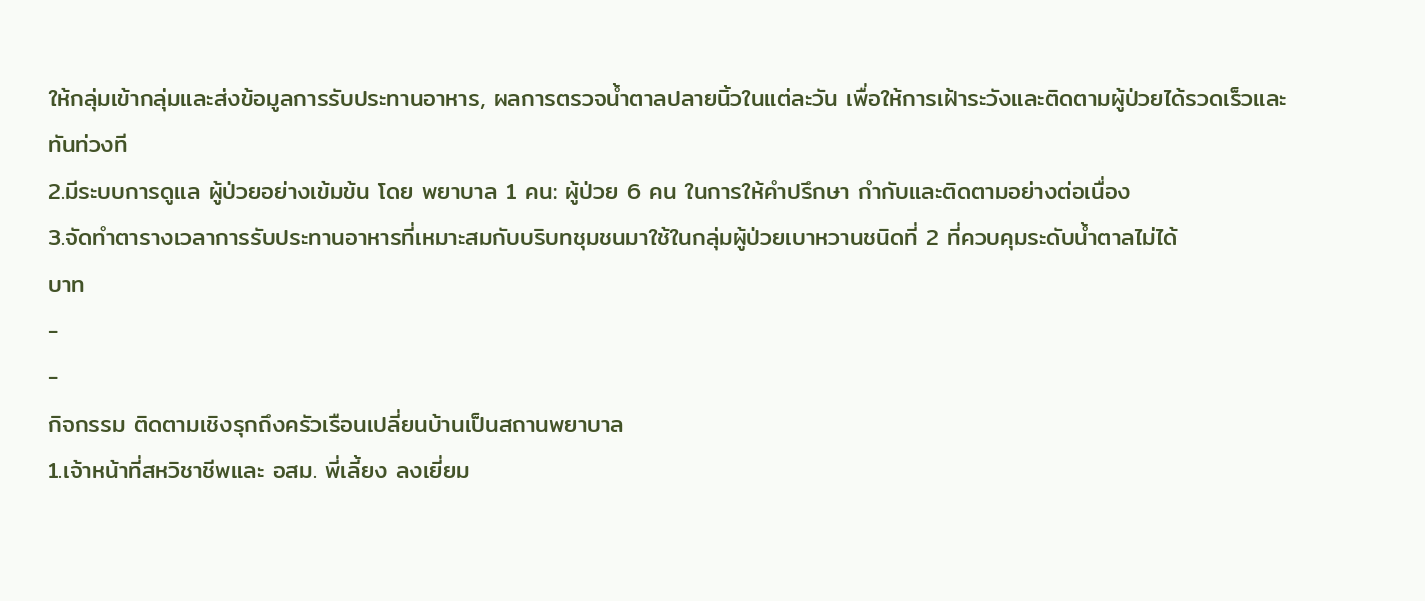ให้กลุ่มเข้ากลุ่มและส่งข้อมูลการรับประทานอาหาร, ผลการตรวจน้ำตาลปลายนิ้วในแต่ละวัน เพื่อให้การเฝ้าระวังและติดตามผู้ป่วยได้รวดเร็วและทันท่วงที
2.มีระบบการดูแล ผู้ป่วยอย่างเข้มข้น โดย พยาบาล 1 คน: ผู้ป่วย 6 คน ในการให้คำปรึกษา กำกับและติดตามอย่างต่อเนื่อง
3.จัดทำตารางเวลาการรับประทานอาหารที่เหมาะสมกับบริบทชุมชนมาใช้ในกลุ่มผู้ป่วยเบาหวานชนิดที่ 2 ที่ควบคุมระดับน้ำตาลไม่ได้
บาท
-
-
กิจกรรม ติดตามเชิงรุกถึงครัวเรือนเปลี่ยนบ้านเป็นสถานพยาบาล
1.เจ้าหน้าที่สหวิชาชีพและ อสม. พี่เลี้ยง ลงเยี่ยม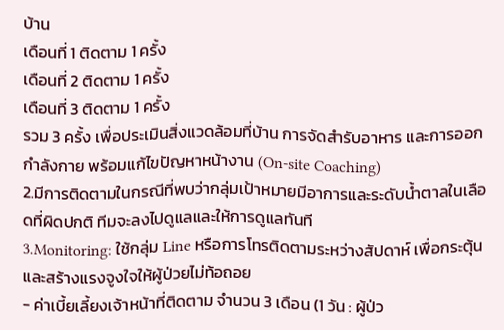บ้าน
เดือนที่ 1 ติดตาม 1 ครั้ง
เดือนที่ 2 ติดตาม 1 ครั้ง
เดือนที่ 3 ติดตาม 1 ครั้ง
รวม 3 ครั้ง เพื่อประเมินสิ่งแวดล้อมที่บ้าน การจัดสำรับอาหาร และการออกกำลังกาย พร้อมแก้ไขปัญหาหน้างาน (On-site Coaching)
2.มีการติดตามในกรณีที่พบว่ากลุ่มเป้าหมายมีอาการและระดับน้ำตาลในเลือดที่ผิดปกติ ทีมจะลงไปดูแลและให้การดูแลทันที
3.Monitoring: ใช้กลุ่ม Line หรือการโทรติดตามระหว่างสัปดาห์ เพื่อกระตุ้นและสร้างแรงจูงใจให้ผู้ป่วยไม่ท้อถอย
- ค่าเบี้ยเลี้ยงเจ้าหน้าที่ติดตาม จำนวน 3 เดือน (1 วัน : ผู้ป่ว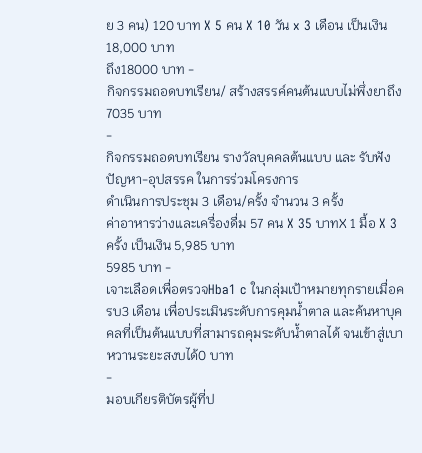ย 3 คน) 120 บาท X 5 คน X 10 วัน x 3 เดือน เป็นเงิน 18,000 บาท
ถึง18000 บาท -
กิจกรรมถอดบทเรียน/ สร้างสรรค์คนต้นแบบไม่พึ่งยาถึง7035 บาท
-
กิจกรรมถอดบทเรียน รางวัลบุคคลต้นแบบ และ รับฟังปัญหา-อุปสรรค ในการร่วมโครงการ
ดำเนินการประชุม 3 เดือน/ครั้ง จำนวน 3 ครั้ง
ค่าอาหารว่างและเครื่องดื่ม 57 คน X 35 บาทX 1 มื้อ X 3 ครั้ง เป็นเงิน 5,985 บาท
5985 บาท -
เจาะเลือดเพื่อตรวจHba1 c ในกลุ่มเป้าหมายทุกรายเมื่อครบ3 เดือน เพื่อประเมินระดับการคุมน้ำตาล และค้นหาบุคคลที่เป็นต้นแบบที่สามารถคุมระดับน้ำตาลได้ จนเข้าสู่เบาหวานระยะสงบได้0 บาท
-
มอบเกียรติบัตรผู้ที่ป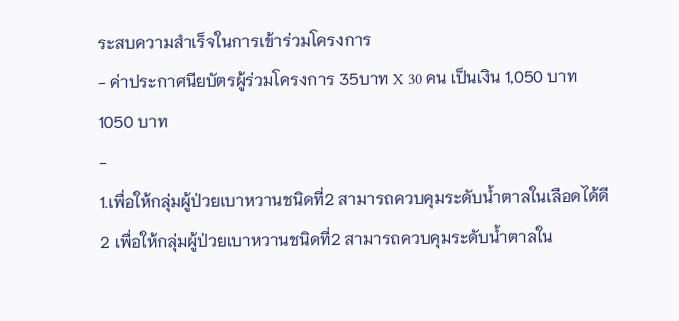ระสบความสำเร็จในการเข้าร่วมโครงการ
- ค่าประกาศนียบัตรผู้ร่วมโครงการ 35บาท X 30 คน เป็นเงิน 1,050 บาท
1050 บาท
-
1.เพื่อให้กลุ่มผู้ป่วยเบาหวานชนิดที่2 สามารถควบคุมระดับน้ำตาลในเลือดได้ดี
2 เพื่อให้กลุ่มผู้ป่วยเบาหวานชนิดที่2 สามารถควบคุมระดับน้ำตาลใน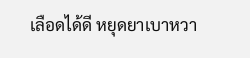เลือดได้ดี หยุดยาเบาหวา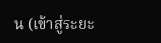น (เข้าสู่ระยะ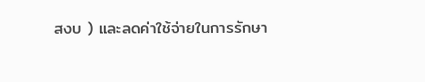สงบ ) และลดค่าใช้จ่ายในการรักษา